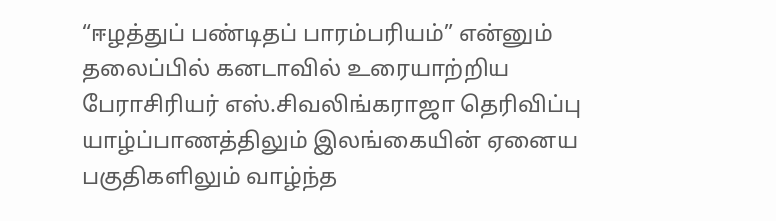“ஈழத்துப் பண்டிதப் பாரம்பரியம்” என்னும் தலைப்பில் கனடாவில் உரையாற்றிய பேராசிரியர் எஸ்.சிவலிங்கராஜா தெரிவிப்பு யாழ்ப்பாணத்திலும் இலங்கையின் ஏனைய பகுதிகளிலும் வாழ்ந்த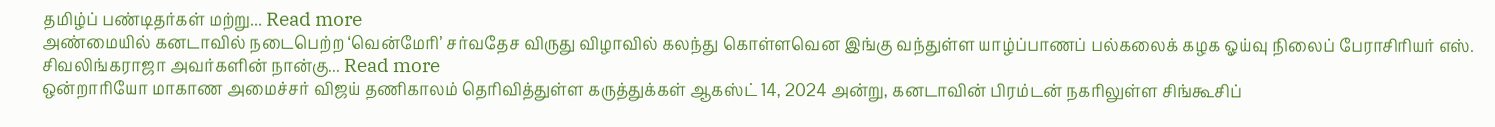தமிழ்ப் பண்டிதர்கள் மற்று... Read more
அண்மையில் கனடாவில் நடைபெற்ற ‘வென்மேரி’ சர்வதேச விருது விழாவில் கலந்து கொள்ளவென இங்கு வந்துள்ள யாழ்ப்பாணப் பல்கலைக் கழக ஓய்வு நிலைப் பேராசிரியர் எஸ். சிவலிங்கராஜா அவர்களின் நான்கு... Read more
ஒன்றாரியோ மாகாண அமைச்சர் விஜய் தணிகாலம் தெரிவித்துள்ள கருத்துக்கள் ஆகஸ்ட் 14, 2024 அன்று, கனடாவின் பிரம்டன் நகரிலுள்ள சிங்கூசிப்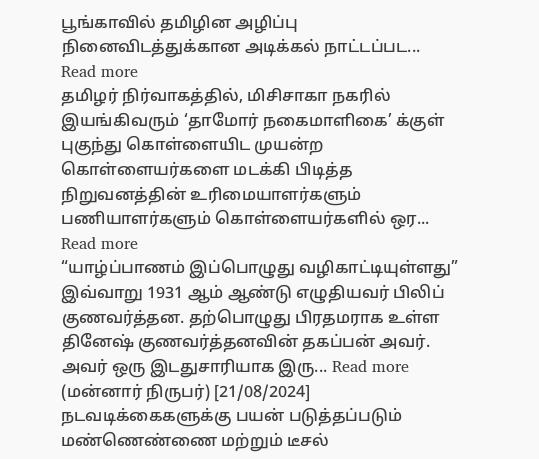பூங்காவில் தமிழின அழிப்பு நினைவிடத்துக்கான அடிக்கல் நாட்டப்பட... Read more
தமிழர் நிர்வாகத்தில், மிசிசாகா நகரில் இயங்கிவரும் ‘தாமோர் நகைமாளிகை’ க்குள் புகுந்து கொள்ளையிட முயன்ற கொள்ளையர்களை மடக்கி பிடித்த நிறுவனத்தின் உரிமையாளர்களும் பணியாளர்களும் கொள்ளையர்களில் ஒர... Read more
“யாழ்ப்பாணம் இப்பொழுது வழிகாட்டியுள்ளது” இவ்வாறு 1931 ஆம் ஆண்டு எழுதியவர் பிலிப் குணவர்த்தன. தற்பொழுது பிரதமராக உள்ள தினேஷ் குணவர்த்தனவின் தகப்பன் அவர். அவர் ஒரு இடதுசாரியாக இரு... Read more
(மன்னார் நிருபர்) [21/08/2024] நடவடிக்கைகளுக்கு பயன் படுத்தப்படும் மண்ணெண்ணை மற்றும் டீசல்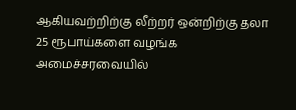ஆகியவற்றிற்கு லீற்றர் ஒன்றிற்கு தலா 25 ரூபாய்களை வழங்க அமைச்சரவையில்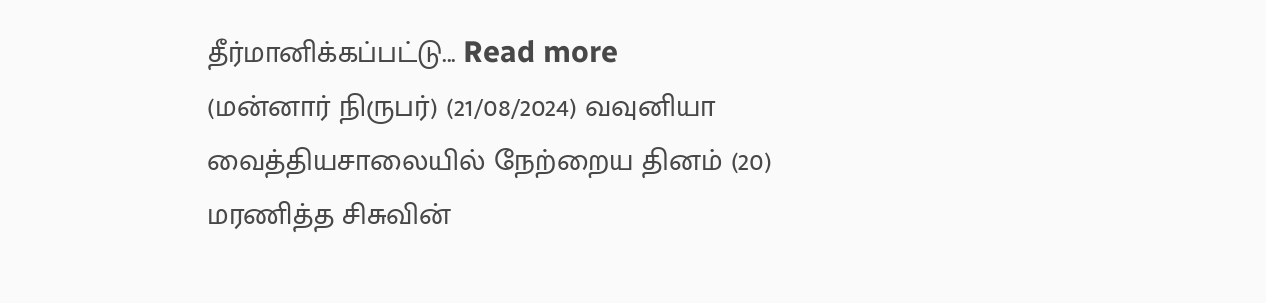தீர்மானிக்கப்பட்டு... Read more
(மன்னார் நிருபர்) (21/08/2024) வவுனியா வைத்தியசாலையில் நேற்றைய தினம் (20) மரணித்த சிசுவின்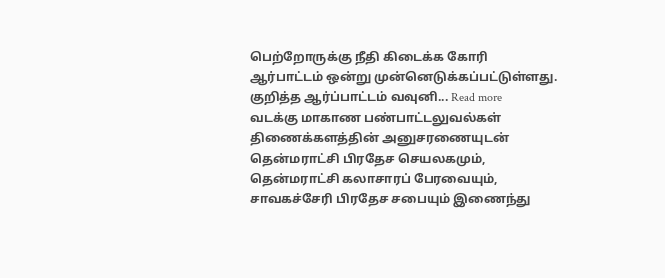பெற்றோருக்கு நீதி கிடைக்க கோரி ஆர்பாட்டம் ஒன்று முன்னெடுக்கப்பட்டுள்ளது. குறித்த ஆர்ப்பாட்டம் வவுனி... Read more
வடக்கு மாகாண பண்பாட்டலுவல்கள் திணைக்களத்தின் அனுசரணையுடன் தென்மராட்சி பிரதேச செயலகமும், தென்மராட்சி கலாசாரப் பேரவையும், சாவகச்சேரி பிரதேச சபையும் இணைந்து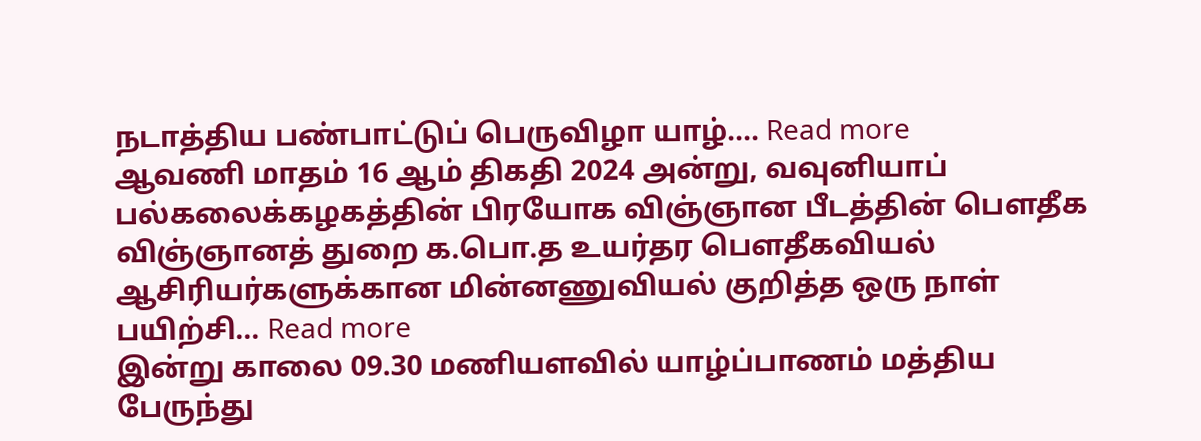நடாத்திய பண்பாட்டுப் பெருவிழா யாழ்.... Read more
ஆவணி மாதம் 16 ஆம் திகதி 2024 அன்று, வவுனியாப் பல்கலைக்கழகத்தின் பிரயோக விஞ்ஞான பீடத்தின் பௌதீக விஞ்ஞானத் துறை க.பொ.த உயர்தர பௌதீகவியல் ஆசிரியர்களுக்கான மின்னணுவியல் குறித்த ஒரு நாள் பயிற்சி... Read more
இன்று காலை 09.30 மணியளவில் யாழ்ப்பாணம் மத்திய பேருந்து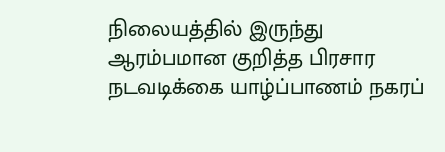நிலையத்தில் இருந்து ஆரம்பமான குறித்த பிரசார நடவடிக்கை யாழ்ப்பாணம் நகரப்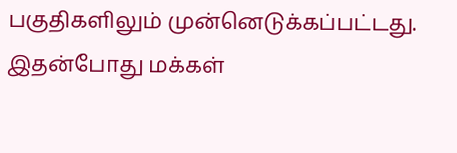பகுதிகளிலும் முன்னெடுக்கப்பட்டது. இதன்போது மக்கள்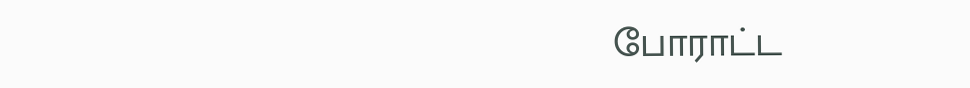போராட்ட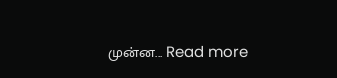முன்ன... Read more